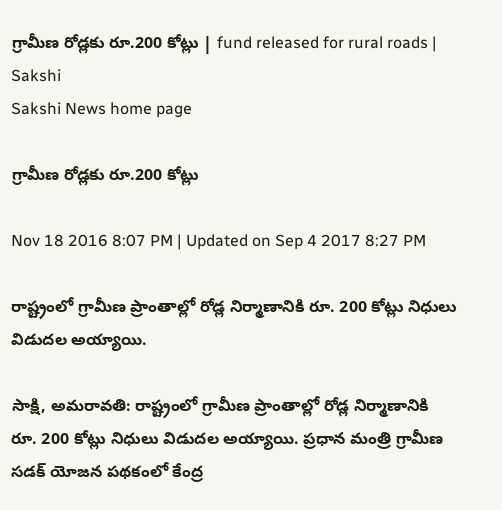గ్రామీణ రోడ్లకు రూ.200 కోట్లు | fund released for rural roads | Sakshi
Sakshi News home page

గ్రామీణ రోడ్లకు రూ.200 కోట్లు

Nov 18 2016 8:07 PM | Updated on Sep 4 2017 8:27 PM

రాష్ట్రంలో గ్రామీణ ప్రాంతాల్లో రోడ్ల నిర్మాణానికి రూ. 200 కోట్లు నిధులు విడుదల అయ్యాయి.

సాక్షి, అమరావతి: రాష్ట్రంలో గ్రామీణ ప్రాంతాల్లో రోడ్ల నిర్మాణానికి రూ. 200 కోట్లు నిధులు విడుదల అయ్యాయి. ప్రధాన మంత్రి గ్రామీణ సడక్ యోజన పథకంలో కేంద్ర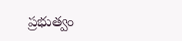ప్రభుత్వం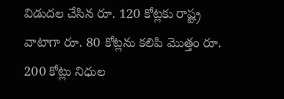విడుదల చేసిన రూ. 120 కోట్లకు రాష్ట్ర వాటాగా రూ. 80 కోట్లను కలిపి మొత్తం రూ. 200 కోట్లు నిధుల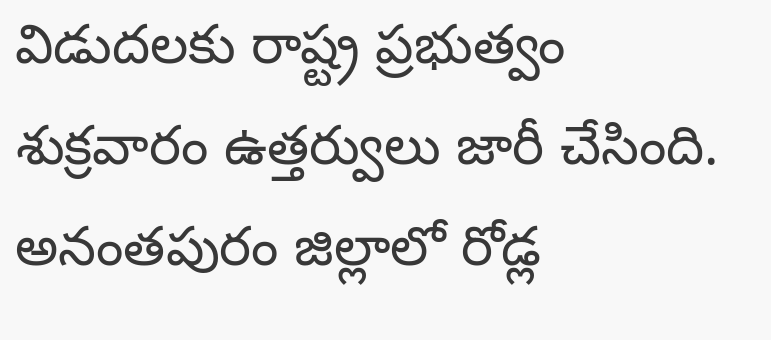విడుదలకు రాష్ట్ర ప్రభుత్వం శుక్రవారం ఉత్తర్వులు జారీ చేసింది. అనంతపురం జిల్లాలో రోడ్ల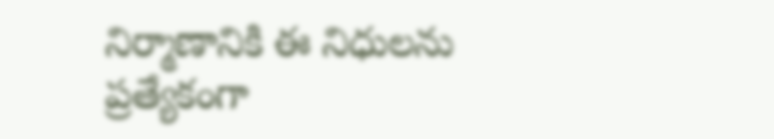నిర్మాణానికి ఈ నిధులను ప్రత్యేకంగా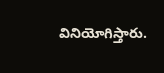వినియోగిస్తారు.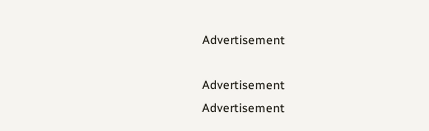Advertisement

Advertisement
Advertisement